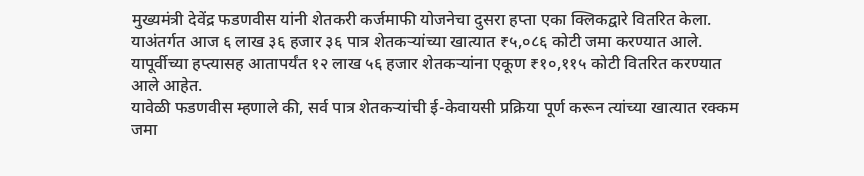मुख्यमंत्री देवेंद्र फडणवीस यांनी शेतकरी कर्जमाफी योजनेचा दुसरा हप्ता एका क्लिकद्वारे वितरित केला. याअंतर्गत आज ६ लाख ३६ हजार ३६ पात्र शेतकऱ्यांच्या खात्यात ₹५,०८६ कोटी जमा करण्यात आले.
यापूर्वीच्या हप्त्यासह आतापर्यंत १२ लाख ५६ हजार शेतकऱ्यांना एकूण ₹१०,११५ कोटी वितरित करण्यात आले आहेत.
यावेळी फडणवीस म्हणाले की, सर्व पात्र शेतकऱ्यांची ई-केवायसी प्रक्रिया पूर्ण करून त्यांच्या खात्यात रक्कम जमा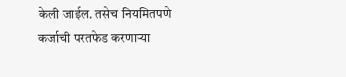केली जाईल. तसेच नियमितपणे कर्जाची परतफेड करणाऱ्या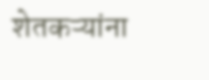शेतकऱ्यांना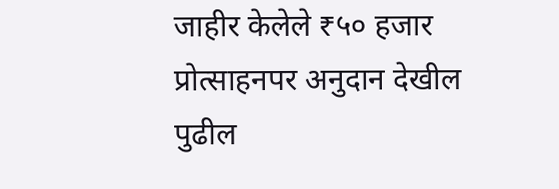जाहीर केलेले ₹५० हजार प्रोत्साहनपर अनुदान देखील पुढील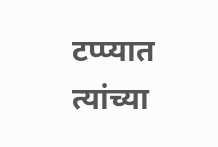टप्प्यात त्यांच्या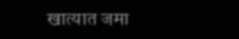खात्यात जमा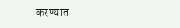करण्यात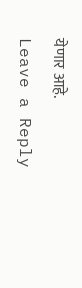येणार आहे.
Leave a Reply